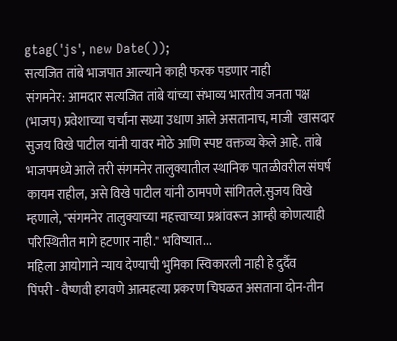gtag('js', new Date());
सत्यजित तांबे भाजपात आल्याने काही फरक पडणार नाही
संगमनेर: आमदार सत्यजित तांबे यांच्या संभाव्य भारतीय जनता पक्ष (भाजप) प्रवेशाच्या चर्चांना सध्या उधाण आले असतानाच, माजी  खासदार सुजय विखे पाटील यांनी यावर मोठे आणि स्पष्ट वक्तव्य केले आहे. तांबे भाजपमध्ये आले तरी संगमनेर तालुक्यातील स्थानिक पातळीवरील संघर्ष कायम राहील, असे विखे पाटील यांनी ठामपणे सांगितले.सुजय विखे म्हणाले, "संगमनेर तालुक्याच्या महत्त्वाच्या प्रश्नांवरून आम्ही कोणत्याही परिस्थितीत मागे हटणार नाही." भविष्यात...
महिला आयोगाने न्याय देण्याची भुमिका स्विकारली नाही हे दुर्दैव
पिंपरी - वैष्णवी हगवणे आत्महत्या प्रकरण चिघळत असताना दोन-तीन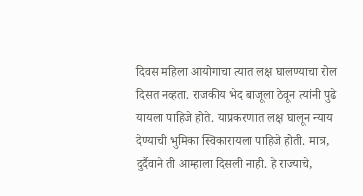दिवस महिला आयोगाचा त्यात लक्ष घालण्याचा रोल दिसत नव्हता. राजकीय भेद बाजूला ठेवून त्यांनी पुढे यायला पाहिजे होते. याप्रकरणात लक्ष घालून न्याय देण्याची भुमिका स्विकारायला पाहिजे होती. मात्र, दुर्दैवाने ती आम्हाला दिसली नाही. हे राज्याचे,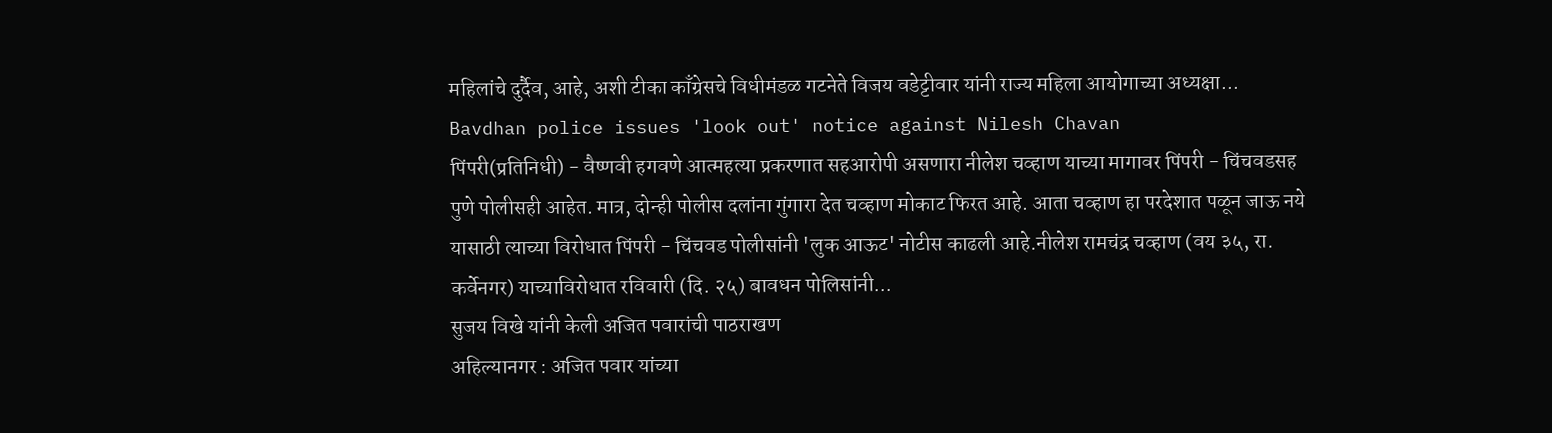महिलांचे दुर्दैव, आहे, अशी टीका काँग्रेसचे विधीमंडळ गटनेते विजय वडेट्टीवार यांनी राज्य महिला आयोगाच्या अध्यक्षा...
Bavdhan police issues 'look out' notice against Nilesh Chavan
पिंपरी(प्रतिनिधी) - वैष्णवी हगवणे आत्महत्या प्रकरणात सहआरोपी असणारा नीलेश चव्हाण याच्या मागावर पिंपरी - चिंचवडसह पुणे पोलीसही आहेत. मात्र, दोन्ही पोलीस दलांना गुंगारा देत चव्हाण मोकाट फिरत आहे. आता चव्हाण हा परदेशात पळून जाऊ नये यासाठी त्याच्या विरोधात पिंपरी - चिंचवड पोलीसांनी 'लुक आऊट' नोटीस काढली आहे.नीलेश रामचंद्र चव्हाण (वय ३५, रा. कर्वेनगर) याच्याविरोधात रविवारी (दि. २५) बावधन पोलिसांनी...
सुजय विखे यांनी केली अजित पवारांची पाठराखण
अहिल्यानगर : अजित पवार यांच्या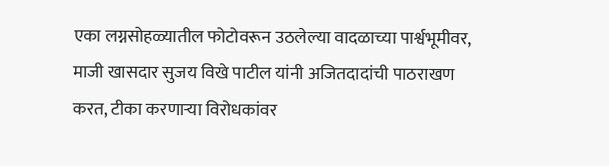एका लग्नसोहळ्यातील फोटोवरून उठलेल्या वादळाच्या पार्श्वभूमीवर, माजी खासदार सुजय विखे पाटील यांनी अजितदादांची पाठराखण करत, टीका करणाऱ्या विरोधकांवर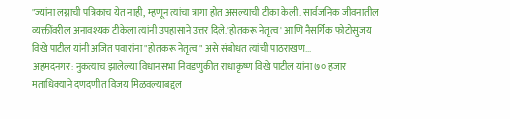"ज्यांना लग्नाची पत्रिकाच येत नाही, म्हणून त्यांचा त्रागा होत असल्याची टीका केली. सार्वजनिक जीवनातील व्यक्तींवरील अनावश्यक टीकेला त्यांनी उपहासाने उत्तर दिले.'होतकरू नेतृत्व' आणि नैसर्गिक फोटोसुजय विखे पाटील यांनी अजित पवारांना "होतकरू नेतृत्व" असे संबोधत त्यांची पाठराखण...
अहमदनगर: नुकत्याच झालेल्या विधानसभा निवडणुकीत राधाकृष्ण विखे पाटील यांना ७० हजार मताधिक्याने दणदणीत विजय मिळवल्याबद्दल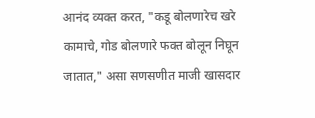आनंद व्यक्त करत, "कडू बोलणारेच खरे कामाचे, गोड बोलणारे फक्त बोलून निघून जातात," असा सणसणीत माजी खासदार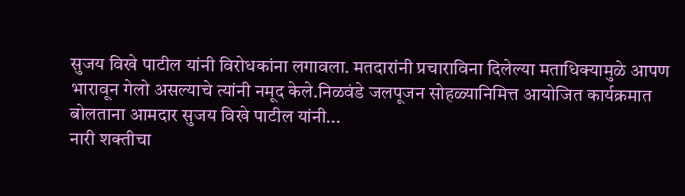सुजय विखे पाटील यांनी विरोधकांना लगावला. मतदारांनी प्रचाराविना दिलेल्या मताधिक्यामुळे आपण भारावून गेलो असल्याचे त्यांनी नमूद केले.निळवंडे जलपूजन सोहळ्यानिमित्त आयोजित कार्यक्रमात बोलताना आमदार सुजय विखे पाटील यांनी...
नारी शक्तीचा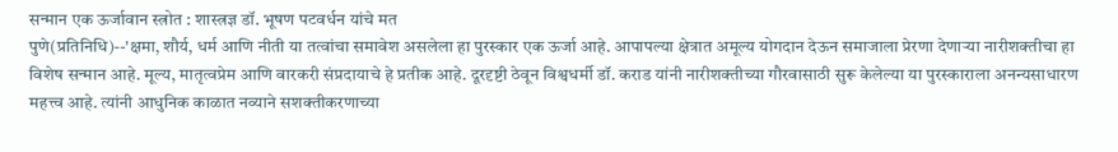सन्मान एक ऊर्जावान स्त्रोत : शास्त्रज्ञ डॉ. भूषण पटवर्धन यांचे मत
पुणे(प्रतिनिधि)--'क्षमा, शौर्य, धर्म आणि नीती या तत्वांचा समावेश असलेला हा पुरस्कार एक ऊर्जा आहे. आपापल्या क्षेत्रात अमूल्य योगदान देऊन समाजाला प्रेरणा देणाऱ्या नारीशक्तीचा हा विशेष सन्मान आहे. मूल्य, मातृत्वप्रेम आणि वारकरी संप्रदायाचे हे प्रतीक आहे. दूरदृष्टी ठेवून विश्वधर्मी डॉ. कराड यांनी नारीशक्तीच्या गौरवासाठी सुरू केलेल्या या पुरस्काराला अनन्यसाधारण महत्त्व आहे. त्यांनी आधुनिक काळात नव्याने सशक्तीकरणाच्या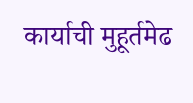कार्याची मुहूर्तमेढ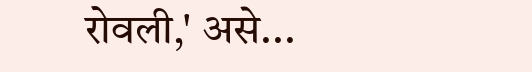रोवली,' असे...